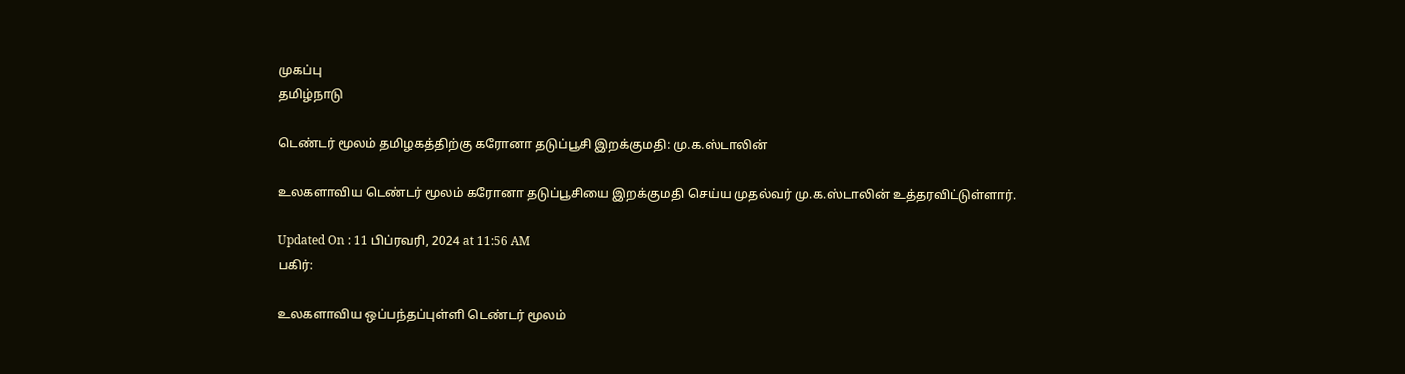முகப்பு
தமிழ்நாடு

டெண்டர் மூலம் தமிழகத்திற்கு கரோனா தடுப்பூசி இறக்குமதி: மு.க.ஸ்டாலின்

உலகளாவிய டெண்டர் மூலம் கரோனா தடுப்பூசியை இறக்குமதி செய்ய முதல்வர் மு.க.ஸ்டாலின் உத்தரவிட்டுள்ளார்.

Updated On : 11 பிப்ரவரி, 2024 at 11:56 AM
பகிர்:

உலகளாவிய ஒப்பந்தப்புள்ளி டெண்டர் மூலம்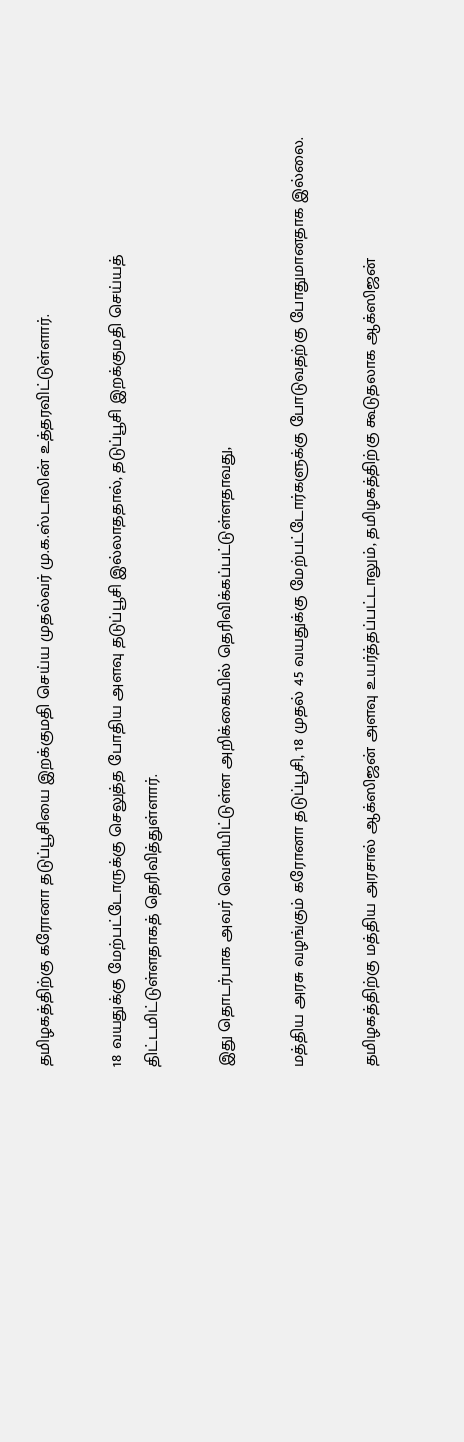தமிழகத்திற்கு கரோனா தடுப்பூசியை இறக்குமதி செய்ய முதல்வர் மு.க.ஸ்டாலின் உத்தரவிட்டுள்ளார்.

18 வயதுக்கு மேற்பட்டோருக்கு செலுத்த போதிய அளவு தடுப்பூசி இல்லாததால், தடுப்பூசி இறக்குமதி செய்யத் திட்டமிட்டுள்ளதாகத் தெரிவித்துள்ளார்.

இது தொடர்பாக அவர் வெளியிட்டுள்ள அறிக்கையில் தெரிவிக்கப்பட்டுள்ளதாவது,

மத்திய அரசு வழங்கும் கரோனா தடுப்பூசி, 18 முதல் 45 வயதுக்கு மேற்பட்டோர்களுக்கு போடுவதற்கு போதுமானதாக இல்லை.

தமிழகத்திற்கு மத்திய அரசால் ஆக்ஸிஜன் அளவு உயர்த்தப்பட்டாலும், தமிழகத்திற்கு கூடுதலாக ஆக்ஸிஜன்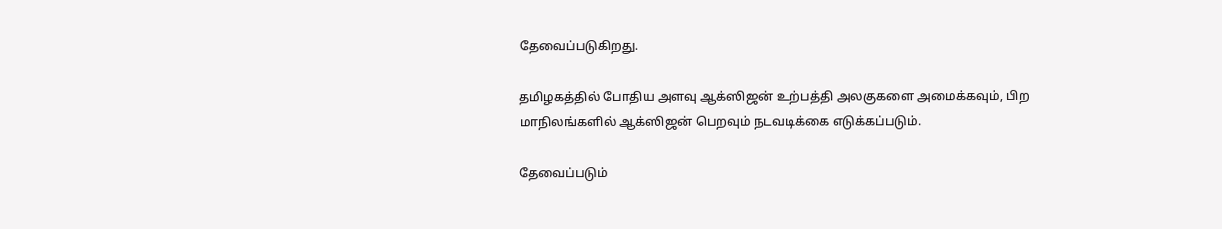தேவைப்படுகிறது.

தமிழகத்தில் போதிய அளவு ஆக்ஸிஜன் உற்பத்தி அலகுகளை அமைக்கவும், பிற மாநிலங்களில் ஆக்ஸிஜன் பெறவும் நடவடிக்கை எடுக்கப்படும்.

தேவைப்படும்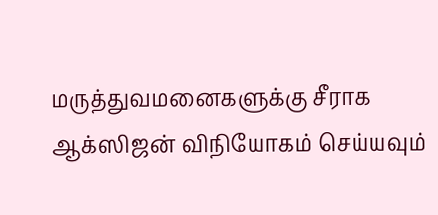மருத்துவமனைகளுக்கு சீராக ஆக்ஸிஜன் விநியோகம் செய்யவும்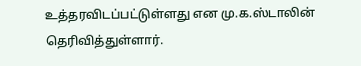உத்தரவிடப்பட்டுள்ளது என மு.க.ஸ்டாலின் தெரிவித்துள்ளார்.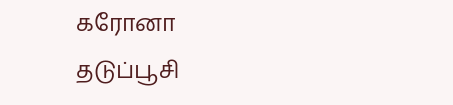கரோனா தடுப்பூசி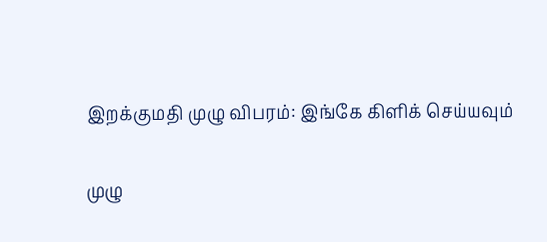இறக்குமதி முழு விபரம்: இங்கே கிளிக் செய்யவும்

முழு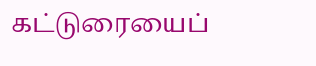கட்டுரையைப்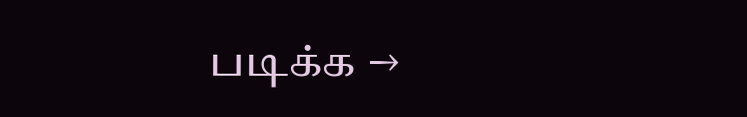படிக்க →